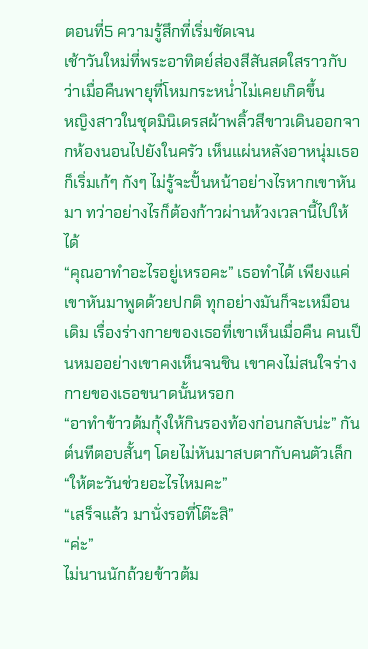ตอนที่5 ความรู้สึกที่เริ่มชัดเจน
เช้าวันใหม่ที่พระอาทิตย์ส่องสีสันสดใสราวกับว่าเมื่อคืนพายุที่โหมกระหน่ำไม่เคยเกิดขึ้น
หญิงสาวในชุดมินิเดรสผ้าพลิ้วสีขาวเดินออกจากห้องนอนไปยังในครัว เห็นแผ่นหลังอาหนุ่มเธอก็เริ่มเก้ๆ กังๆ ไม่รู้จะปั้นหน้าอย่างไรหากเขาหันมา ทว่าอย่างไรก็ต้องก้าวผ่านห้วงเวลานี้ไปให้ได้
“คุณอาทำอะไรอยู่เหรอคะ” เธอทำได้ เพียงแค่เขาหันมาพูดด้วยปกติ ทุกอย่างมันก็จะเหมือนเดิม เรื่องร่างกายของเธอที่เขาเห็นเมื่อคืน คนเป็นหมออย่างเขาคงเห็นจนชิน เขาคงไม่สนใจร่างกายของเธอขนาดนั้นหรอก
“อาทำข้าวต้มกุ้งให้กินรองท้องก่อนกลับน่ะ” กันต์นทีตอบสั้นๆ โดยไม่หันมาสบตากับคนตัวเล็ก
“ให้ตะวันช่วยอะไรไหมคะ”
“เสร็จแล้ว มานั่งรอที่โต๊ะสิ”
“ค่ะ”
ไม่นานนักถ้วยข้าวต้ม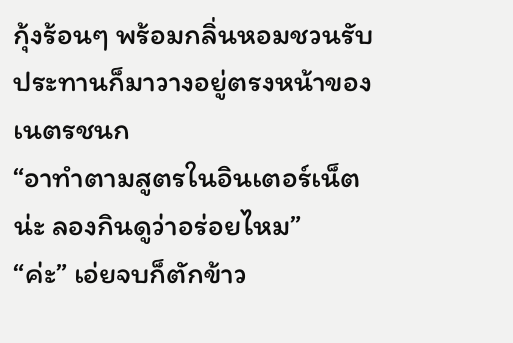กุ้งร้อนๆ พร้อมกลิ่นหอมชวนรับประทานก็มาวางอยู่ตรงหน้าของเนตรชนก
“อาทำตามสูตรในอินเตอร์เน็ตน่ะ ลองกินดูว่าอร่อยไหม”
“ค่ะ” เอ่ยจบก็ตักข้าว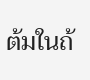ต้มในถ้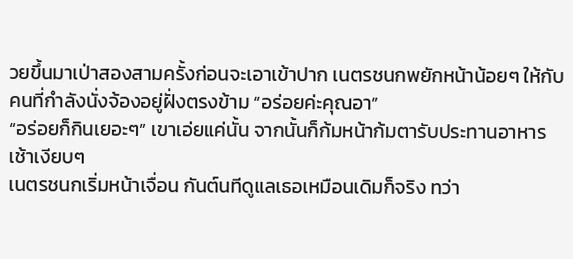วยขึ้นมาเป่าสองสามครั้งก่อนจะเอาเข้าปาก เนตรชนกพยักหน้าน้อยๆ ให้กับคนที่กำลังนั่งจ้องอยู่ฝั่งตรงข้าม “อร่อยค่ะคุณอา”
“อร่อยก็กินเยอะๆ” เขาเอ่ยแค่นั้น จากนั้นก็ก้มหน้าก้มตารับประทานอาหารเช้าเงียบๆ
เนตรชนกเริ่มหน้าเจื่อน กันต์นทีดูแลเธอเหมือนเดิมก็จริง ทว่า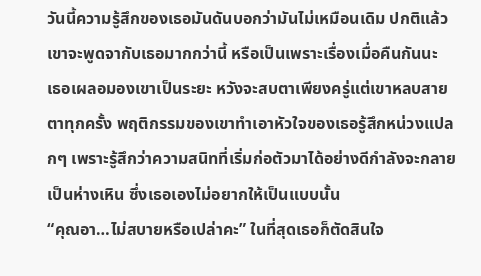วันนี้ความรู้สึกของเธอมันดันบอกว่ามันไม่เหมือนเดิม ปกติแล้วเขาจะพูดจากับเธอมากกว่านี้ หรือเป็นเพราะเรื่องเมื่อคืนกันนะ
เธอเผลอมองเขาเป็นระยะ หวังจะสบตาเพียงครู่แต่เขาหลบสายตาทุกครั้ง พฤติกรรมของเขาทำเอาหัวใจของเธอรู้สึกหน่วงแปลกๆ เพราะรู้สึกว่าความสนิทที่เริ่มก่อตัวมาได้อย่างดีกำลังจะกลายเป็นห่างเหิน ซึ่งเธอเองไม่อยากให้เป็นแบบนั้น
“คุณอา…ไม่สบายหรือเปล่าคะ” ในที่สุดเธอก็ตัดสินใจ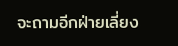จะถามอีกฝ่ายเลี่ยง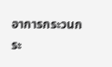อาการกระวนกระ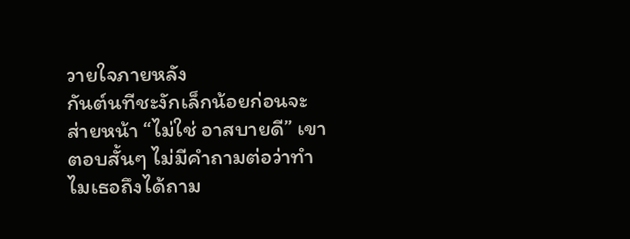วายใจภายหลัง
กันต์นทีชะงักเล็กน้อยก่อนจะส่ายหน้า “ไม่ใช่ อาสบายดี” เขาตอบสั้นๆ ไม่มีคำถามต่อว่าทำไมเธอถึงได้ถาม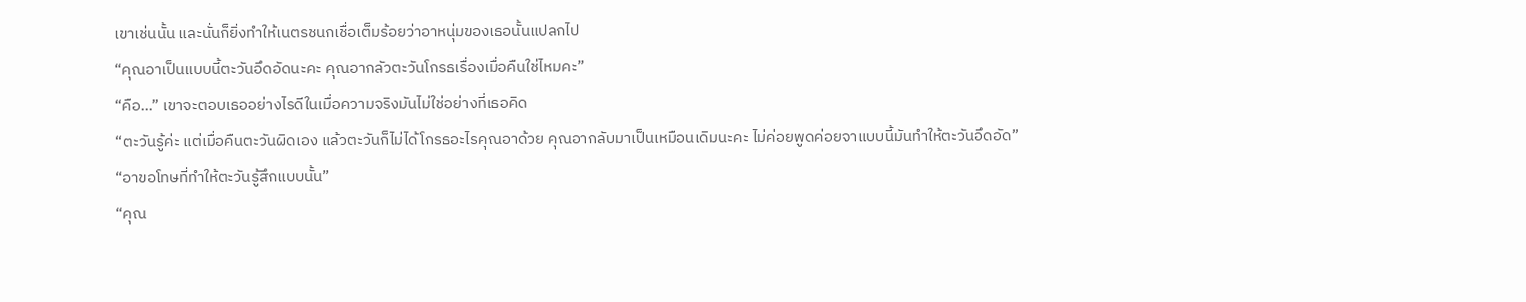เขาเช่นนั้น และนั่นก็ยิ่งทำให้เนตรชนกเชื่อเต็มร้อยว่าอาหนุ่มของเธอนั้นแปลกไป
“คุณอาเป็นแบบนี้ตะวันอึดอัดนะคะ คุณอากลัวตะวันโกรธเรื่องเมื่อคืนใช่ไหมคะ”
“คือ...” เขาจะตอบเธออย่างไรดีในเมื่อความจริงมันไม่ใช่อย่างที่เธอคิด
“ตะวันรู้ค่ะ แต่เมื่อคืนตะวันผิดเอง แล้วตะวันก็ไม่ได้โกรธอะไรคุณอาด้วย คุณอากลับมาเป็นเหมือนเดิมนะคะ ไม่ค่อยพูดค่อยจาแบบนี้มันทำให้ตะวันอึดอัด”
“อาขอโทษที่ทำให้ตะวันรู้สึกแบบนั้น”
“คุณ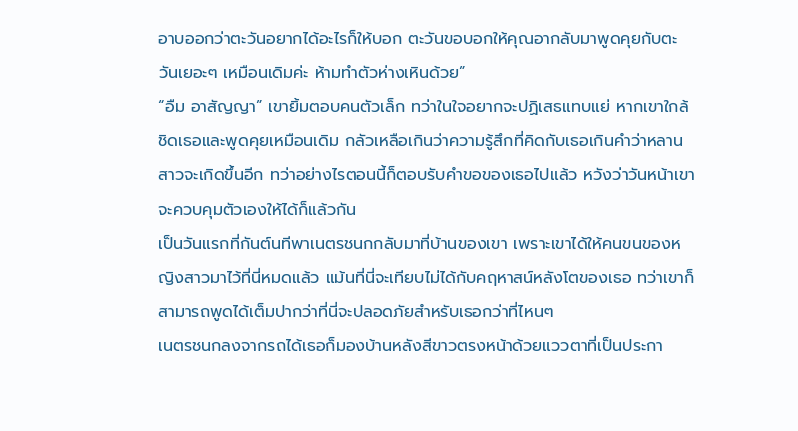อาบออกว่าตะวันอยากได้อะไรก็ให้บอก ตะวันขอบอกให้คุณอากลับมาพูดคุยกับตะวันเยอะๆ เหมือนเดิมค่ะ ห้ามทำตัวห่างเหินด้วย”
“อืม อาสัญญา” เขายิ้มตอบคนตัวเล็ก ทว่าในใจอยากจะปฏิเสธแทบแย่ หากเขาใกล้ชิดเธอและพูดคุยเหมือนเดิม กลัวเหลือเกินว่าความรู้สึกที่คิดกับเธอเกินคำว่าหลานสาวจะเกิดขึ้นอีก ทว่าอย่างไรตอนนี้ก็ตอบรับคำขอของเธอไปแล้ว หวังว่าวันหน้าเขาจะควบคุมตัวเองให้ได้ก็แล้วกัน
เป็นวันแรกที่กันต์นทีพาเนตรชนกกลับมาที่บ้านของเขา เพราะเขาได้ให้คนขนของหญิงสาวมาไว้ที่นี่หมดแล้ว แม้นที่นี่จะเทียบไม่ได้กับคฤหาสน์หลังโตของเธอ ทว่าเขาก็สามารถพูดได้เต็มปากว่าที่นี่จะปลอดภัยสำหรับเธอกว่าที่ไหนๆ
เนตรชนกลงจากรถได้เธอก็มองบ้านหลังสีขาวตรงหน้าด้วยแววตาที่เป็นประกา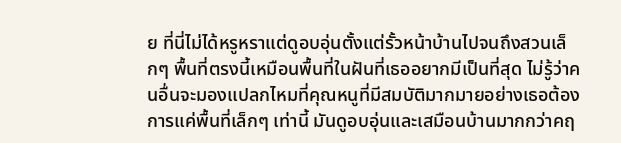ย ที่นี่ไม่ได้หรูหราแต่ดูอบอุ่นตั้งแต่รั้วหน้าบ้านไปจนถึงสวนเล็กๆ พื้นที่ตรงนี้เหมือนพื้นที่ในฝันที่เธออยากมีเป็นที่สุด ไม่รู้ว่าคนอื่นจะมองแปลกไหมที่คุณหนูที่มีสมบัติมากมายอย่างเธอต้องการแค่พื้นที่เล็กๆ เท่านี้ มันดูอบอุ่นและเสมือนบ้านมากกว่าคฤ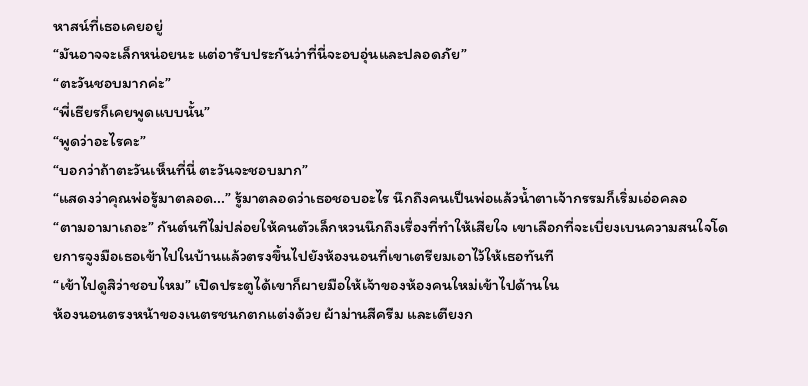หาสน์ที่เธอเคยอยู่
“มันอาจจะเล็กหน่อยนะ แต่อารับประกันว่าที่นี่จะอบอุ่นและปลอดภัย”
“ตะวันชอบมากค่ะ”
“พี่เธียรก็เคยพูดแบบนั้น”
“พูดว่าอะไรคะ”
“บอกว่าถ้าตะวันเห็นที่นี่ ตะวันจะชอบมาก”
“แสดงว่าคุณพ่อรู้มาตลอด...” รู้มาตลอดว่าเธอชอบอะไร นึกถึงคนเป็นพ่อแล้วน้ำตาเจ้ากรรมก็เริ่มเอ่อคลอ
“ตามอามาเถอะ” กันต์นทีไม่ปล่อยให้คนตัวเล็กหวนนึกถึงเรื่องที่ทำให้เสียใจ เขาเลือกที่จะเบี่ยงเบนความสนใจโดยการจูงมือเธอเข้าไปในบ้านแล้วตรงขึ้นไปยังห้องนอนที่เขาเตรียมเอาไว้ให้เธอทันที
“เข้าไปดูสิว่าชอบไหม” เปิดประตูได้เขาก็ผายมือให้เจ้าของห้องคนใหม่เข้าไปด้านใน
ห้องนอนตรงหน้าของเนตรชนกตกแต่งด้วย ผ้าม่านสีครีม และเตียงก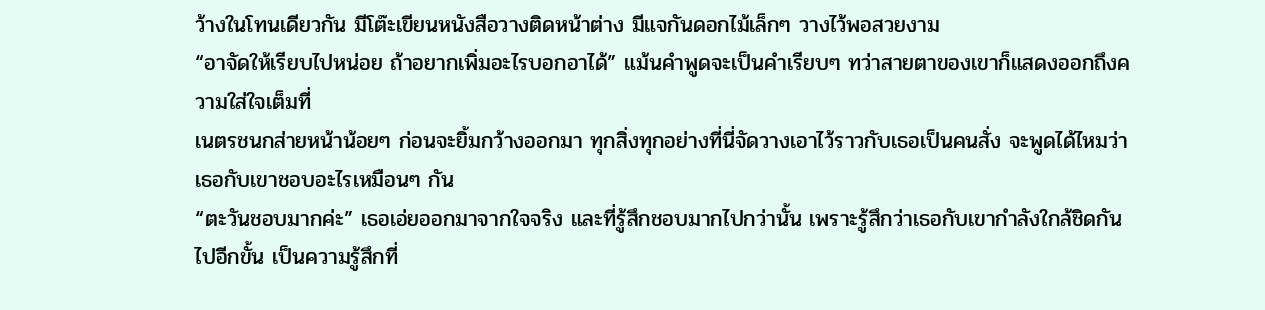ว้างในโทนเดียวกัน มีโต๊ะเขียนหนังสือวางติดหน้าต่าง มีแจกันดอกไม้เล็กๆ วางไว้พอสวยงาม
“อาจัดให้เรียบไปหน่อย ถ้าอยากเพิ่มอะไรบอกอาได้” แม้นคำพูดจะเป็นคำเรียบๆ ทว่าสายตาของเขาก็แสดงออกถึงความใส่ใจเต็มที่
เนตรชนกส่ายหน้าน้อยๆ ก่อนจะยิ้มกว้างออกมา ทุกสิ่งทุกอย่างที่นี่จัดวางเอาไว้ราวกับเธอเป็นคนสั่ง จะพูดได้ไหมว่าเธอกับเขาชอบอะไรเหมือนๆ กัน
“ตะวันชอบมากค่ะ” เธอเอ่ยออกมาจากใจจริง และที่รู้สึกชอบมากไปกว่านั้น เพราะรู้สึกว่าเธอกับเขากำลังใกล้ชิดกันไปอีกขั้น เป็นความรู้สึกที่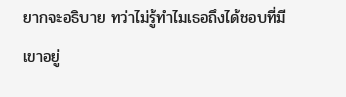ยากจะอธิบาย ทว่าไม่รู้ทำไมเธอถึงได้ชอบที่มีเขาอยู่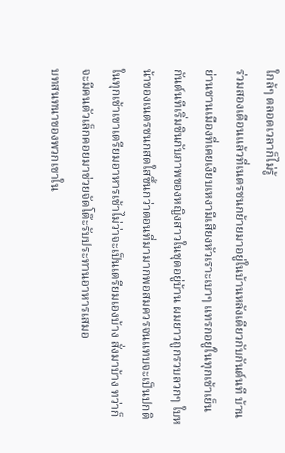ใกล้ๆ ตลอดเวลาก็ไม่รู้
ร่วมสองเดือนแล้วที่เนตรชนกย้ายมาอยู่ในบ้านหลังเดียวกับกันต์นที บ้านย่านชานเมืองที่เคยเงียบเหงามีเสียงหัวเราะเบาๆ แทรกอยู่ในทุกเช้าเย็น กันต์นทีเริ่มชินกับภาพของหญิงสาวในชุดอยู่บ้าน ผมยาวถูกรวบลวกๆ ใบหน้าของเนตรชนกสดใสขึ้นกว่าตอนที่มามากพอสมควรจนแทบจะเป็นปกติ
ในทุกเช้าเขาเตรียมอาหารเช้าไม่ว่าจะเป็นเตรียมเองบ้าง สั่งมาบ้าง ทว่าก็จะมีคนตัวเล็กคอยมาช่วยจัดโต๊ะรับประทานอาหารเสมอ
บทสนทนาของพวกเขาใน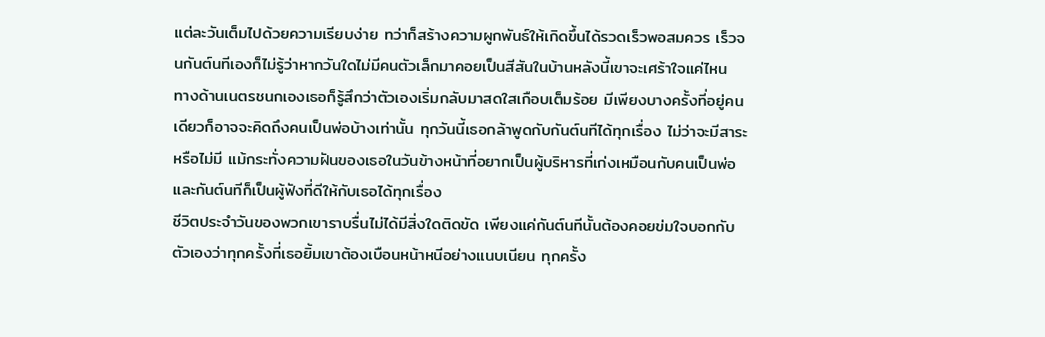แต่ละวันเต็มไปด้วยความเรียบง่าย ทว่าก็สร้างความผูกพันธ์ให้เกิดขึ้นได้รวดเร็วพอสมควร เร็วจนกันต์นทีเองก็ไม่รู้ว่าหากวันใดไม่มีคนตัวเล็กมาคอยเป็นสีสันในบ้านหลังนี้เขาจะเศร้าใจแค่ไหน
ทางด้านเนตรชนกเองเธอก็รู้สึกว่าตัวเองเริ่มกลับมาสดใสเกือบเต็มร้อย มีเพียงบางครั้งที่อยู่คนเดียวก็อาจจะคิดถึงคนเป็นพ่อบ้างเท่านั้น ทุกวันนี้เธอกล้าพูดกับกันต์นทีได้ทุกเรื่อง ไม่ว่าจะมีสาระหรือไม่มี แม้กระทั่งความฝันของเธอในวันข้างหน้าที่อยากเป็นผู้บริหารที่เก่งเหมือนกับคนเป็นพ่อ และกันต์นทีก็เป็นผู้ฟังที่ดีให้กับเธอได้ทุกเรื่อง
ชีวิตประจำวันของพวกเขาราบรื่นไม่ได้มีสิ่งใดติดขัด เพียงแค่กันต์นทีนั้นต้องคอยข่มใจบอกกับตัวเองว่าทุกครั้งที่เธอยิ้มเขาต้องเบือนหน้าหนีอย่างแนบเนียน ทุกครั้ง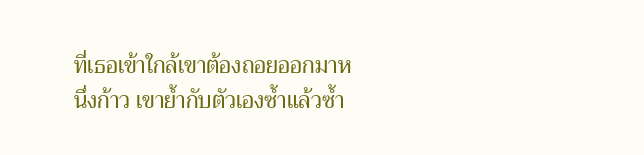ที่เธอเข้าใกล้เขาต้องถอยออกมาหนึ่งก้าว เขาย้ำกับตัวเองซ้ำแล้วซ้ำ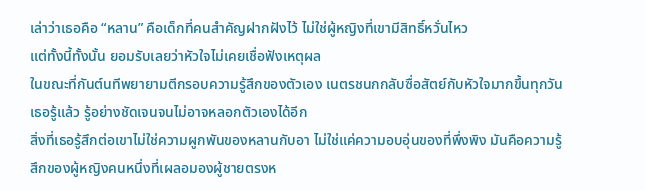เล่าว่าเธอคือ “หลาน” คือเด็กที่คนสำคัญฝากฝังไว้ ไม่ใช่ผู้หญิงที่เขามีสิทธิ์หวั่นไหว
แต่ทั้งนี้ทั้งนั้น ยอมรับเลยว่าหัวใจไม่เคยเชื่อฟังเหตุผล
ในขณะที่กันต์นทีพยายามตีกรอบความรู้สึกของตัวเอง เนตรชนกกลับซื่อสัตย์กับหัวใจมากขึ้นทุกวัน เธอรู้แล้ว รู้อย่างชัดเจนจนไม่อาจหลอกตัวเองได้อีก
สิ่งที่เธอรู้สึกต่อเขาไม่ใช่ความผูกพันของหลานกับอา ไม่ใช่แค่ความอบอุ่นของที่พึ่งพิง มันคือความรู้สึกของผู้หญิงคนหนึ่งที่เผลอมองผู้ชายตรงห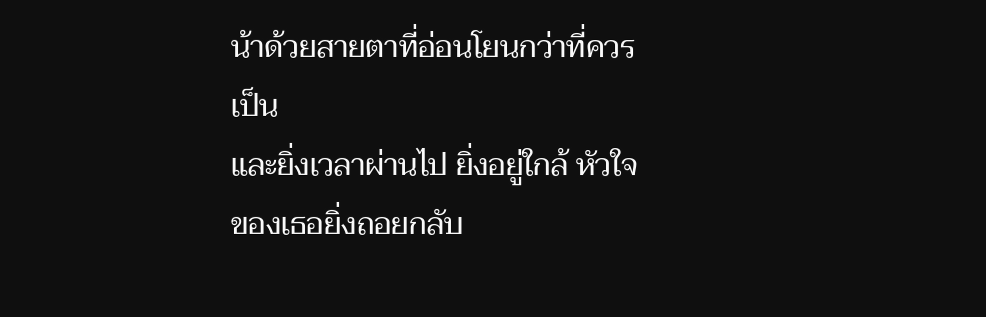น้าด้วยสายตาที่อ่อนโยนกว่าที่ควรเป็น
และยิ่งเวลาผ่านไป ยิ่งอยู่ใกล้ หัวใจของเธอยิ่งถอยกลับ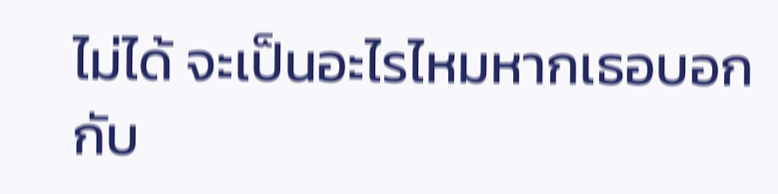ไม่ได้ จะเป็นอะไรไหมหากเธอบอกกับ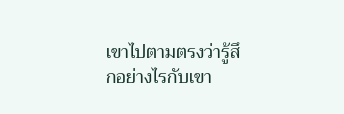เขาไปตามตรงว่ารู้สึกอย่างไรกับเขา